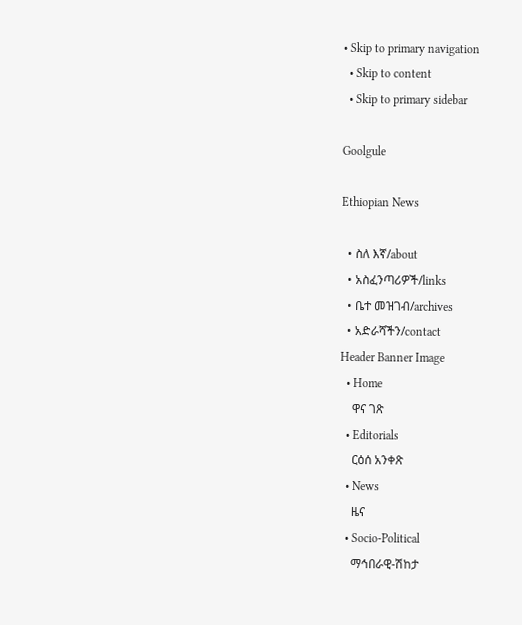• Skip to primary navigation
  • Skip to content
  • Skip to primary sidebar

Goolgule

Ethiopian News

  • ስለ እኛ/about
  • አስፈንጣሪዎች/links
  • ቤተ መዝገብ/archives
  • አድራሻችን/contact
Header Banner Image
  • Home
    ዋና ገጽ
  • Editorials
    ርዕሰ አንቀጽ
  • News
    ዜና
  • Socio-Political
    ማኅበራዊ-ሽከታ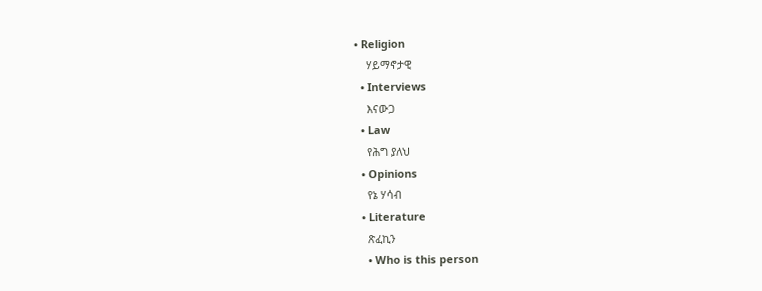• Religion
    ሃይማኖታዊ
  • Interviews
    እናውጋ
  • Law
    የሕግ ያለህ
  • Opinions
    የኔ ሃሳብ
  • Literature
    ጽፈኪን
    • Who is this person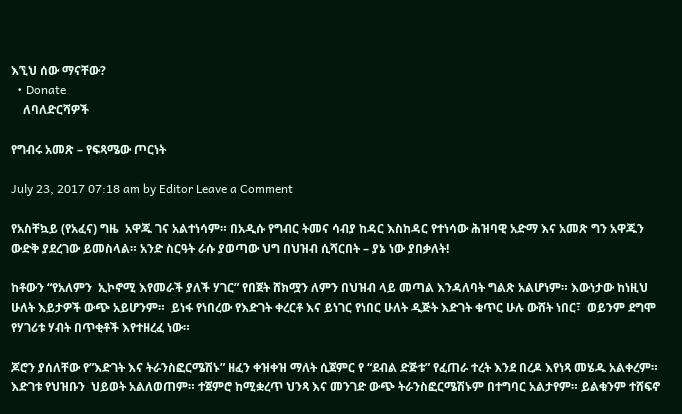እኚህ ሰው ማናቸው?
  • Donate
    ለባለድርሻዎች

የግብሩ አመጽ – የፍጻሜው ጦርነት

July 23, 2017 07:18 am by Editor Leave a Comment

የአስቸኳይ (የአፈና) ግዜ  አዋጁ ገና አልተነሳም። በአዲሱ የግብር ትመና ሳብያ ከዳር እስከዳር የተነሳው ሕዝባዊ አድማ እና አመጽ ግን አዋጁን ውድቅ ያደረገው ይመስላል። አንድ ስርዓት ራሱ ያወጣው ህግ በህዝብ ሲሻርበት – ያኔ ነው ያበቃለት!

ከቶውን “የአለምን  ኢኮኖሚ እየመራች ያለች ሃገር” የበጀት ሸክሟን ለምን በህዝብ ላይ መጣል እንዳለባት ግልጽ አልሆነም። እውነታው ከነዚህ ሁለት እይታዎች ውጭ አይሆንም።  ይነፋ የነበረው የእድገት ቀረርቶ እና ይነገር የነበር ሁለት ዲጅት እድገት ቁጥር ሁሉ ውሸት ነበር፣  ወይንም ደግሞ የሃገሪቱ ሃብት በጥቂቶች እየተዘረፈ ነው።

ጆሮን ያሰለቸው የ”እድገት እና ትራንስፎርሜሽኑ” ዘፈን ቀዝቀዝ ማለት ሲጀምር የ “ደብል ድጅቱ” የፈጠራ ተረት እንደ በረዶ እየነጻ መሄዱ አልቀረም። እድገቱ የህዝቡን  ህይወት አልለወጠም። ተጀምሮ ከሚቋረጥ ህንጻ እና መንገድ ውጭ ትራንስፎርሜሽኑም በተግባር አልታየም። ይልቁንም ተሸፍኖ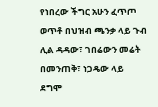የነበረው ችግር አሁን ፈጥጦ ወጥቶ በህዝብ ጫንቃ ላይ ጉብ ሊል ዳዳው፣ ገበሬውን መሬት በመንጠቅ፣ ነጋዴው ላይ ደግሞ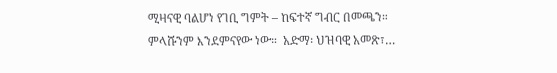ሚዛናዊ ባልሆነ የገቢ ግምት – ከፍተኛ ግብር በመጫን።   ምላሹንም እንደምናየው ነው።  አድማ፡ ህዝባዊ አመጽ፣…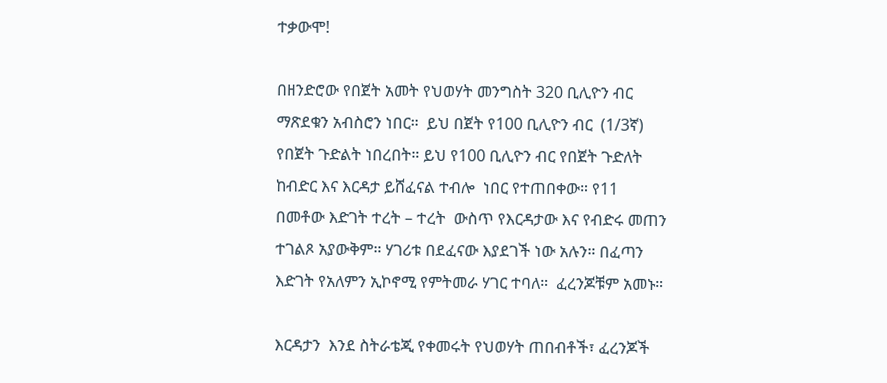ተቃውሞ!

በዘንድሮው የበጀት አመት የህወሃት መንግስት 320 ቢሊዮን ብር ማጽደቁን አብስሮን ነበር።  ይህ በጀት የ100 ቢሊዮን ብር  (1/3ኛ) የበጀት ጉድልት ነበረበት። ይህ የ100 ቢሊዮን ብር የበጀት ጉድለት ከብድር እና እርዳታ ይሸፈናል ተብሎ  ነበር የተጠበቀው። የ11 በመቶው እድገት ተረት – ተረት  ውስጥ የእርዳታው እና የብድሩ መጠን ተገልጾ አያውቅም። ሃገሪቱ በደፈናው እያደገች ነው አሉን። በፈጣን እድገት የአለምን ኢኮኖሚ የምትመራ ሃገር ተባለ።  ፈረንጆቹም አመኑ።

እርዳታን  እንደ ስትራቴጂ የቀመሩት የህወሃት ጠበብቶች፣ ፈረንጆች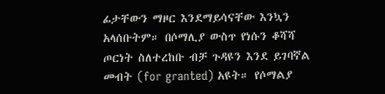ፊታቸውን ማዞር እንደማይሳናቸው እንኳን አላሰቡትም። በሶማሊያ ውስጥ የነሱን ቆሻሻ ጦርነት ስለተረከቡ ብቻ ጉዳዩን እንደ ይገባኛል መብት (for granted) አዩት። የሶማልያ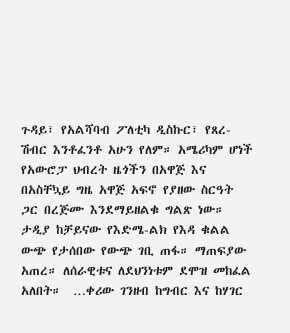ጉዳይ፣ የአልሻባብ ፖለቲካ ዲስኩር፣ የጸረ-ሽብር እንቶፈንቶ አሁን የለም። አሜሪካም ሆነች የአውሮፓ ህብረት ዜጎችን በአዋጅ እና በአስቸኳይ ግዜ አዋጅ አፍኖ የያዘው ስርዓት ጋር በረጅሙ እንደማይዘልቁ ግልጽ ነው። ታዲያ ከቻይናው የእድሜ-ልክ የእዳ ቁልል ውጭ የታሰበው የውጭ ገቢ ጠፋ። ማጠፍያው አጠረ። ለሰራዊቱና ለደህንነቱም ደሞዝ መከፈል አለበት።  …ቀሪው ገንዘብ ከግብር እና ከሃገር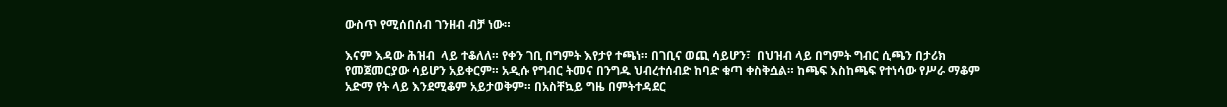ውስጥ የሚሰበሰብ ገንዘብ ብቻ ነው።

እናም እዳው ሕዝብ  ላይ ተቆለለ። የቀን ገቢ በግምት እየታየ ተጫነ። በገቢና ወጪ ሳይሆን፣  በህዝብ ላይ በግምት ግብር ሲጫን በታሪክ የመጀመርያው ሳይሆን አይቀርም። አዲሱ የግብር ትመና በንግዱ ህብረተሰብድ ከባድ ቁጣ ቀስቅሷል። ከጫፍ እስከጫፍ የተነሳው የሥራ ማቆም አድማ የት ላይ እንደሚቆም አይታወቅም። በአስቸኳይ ግዜ በምትተዳደር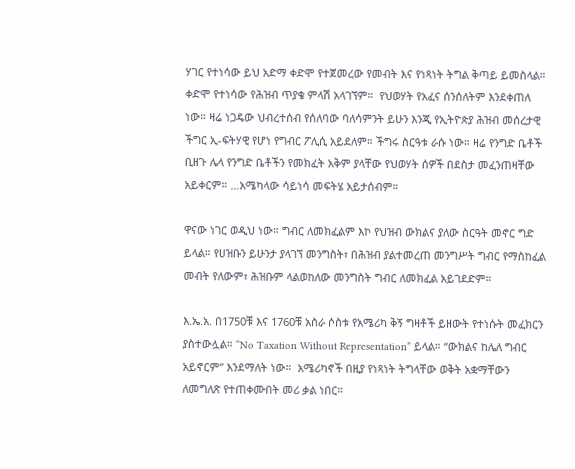ሃገር የተነሳው ይህ አድማ ቀድሞ የተጀመረው የመብት እና የነጻነት ትግል ቅጣይ ይመስላል። ቀድሞ የተነሳው የሕዝብ ጥያቄ ምላሽ አላገኘም።  የህወሃት የአፈና ሰንሰለትም እንደቀጠለ ነው። ዛሬ ነጋዴው ህብረተሰብ የሰለባው ባለሳምንት ይሁን እንጂ የኢትዮጵያ ሕዝብ መሰረታዊ ችግር ኢ-ፍትሃዊ የሆነ የግብር ፖሊሲ አይደለም። ችግሩ ስርዓቱ ራሱ ነው። ዛሬ የንግድ ቤቶች ቢዘጉ ሌላ የንግድ ቤቶችን የመክፈት አቅም ያላቸው የህወሃት ሰዎች በደስታ መፈንጠዛቸው አይቀርም። …አሜካላው ሳይነሳ መፍትሄ አይታሰብም።

ዋናው ነገር ወዲህ ነው። ግብር ለመክፈልም እኮ የህዝብ ውክልና ያለው ስርዓት መኖር ግድ ይላል። የሀዝቡን ይሁንታ ያላገኘ መንግስት፣ በሕዝብ ያልተመረጠ መንግሥት ግብር የማስከፈል መብት የለውም፣ ሕዝቡም ላልወከለው መንግስት ግብር ለመክፈል አይገደድም።

እ.ኤ.አ. በ1750ቹ እና 1760ቹ አስራ ሶስቱ የአሜሪካ ቅኝ ግዛቶች ይዘውት የተነሱት መፈክርን ያስተውሏል። “No Taxation Without Representation” ይላል። “ውክልና ከሌለ ግብር አይኖርም” እንደማለት ነው።  አሜሪካኖች በዚያ የነጻነት ትግላቸው ወቅት አቋማቸውን ለመግለጽ የተጠቀሙበት መሪ ቃል ነበር።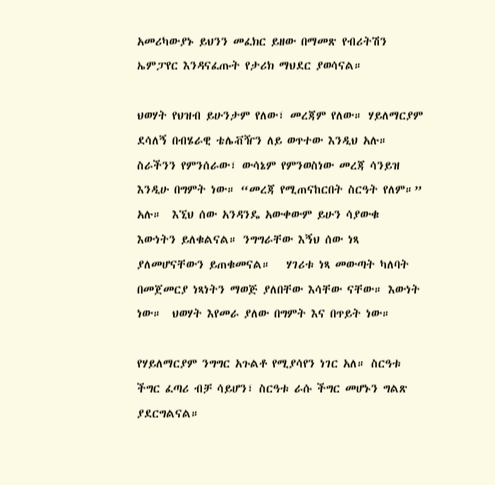አመሪካውያኑ ይህንን መፈክር ይዘው በማመጽ የብሪትሽን ኤምፓየር እንዳናፈጡት የታሪክ ማህደር ያወሳናል።

ህወሃት የህዝብ ይሁንታም የለው፣ መረጃም የለው። ሃይለማርያም ደሳለኝ በብሄራዊ ቴሌቭዥን ለይ ወጥተው እንዲህ አሉ። ስራችንን የምንሰራው፣ ውሳኔም የምንወስነው መረጃ ሳንይዝ እንዲሁ በግምት ነው። “መረጃ የሚጠናከርበት ስርዓት የለም።” አሉ።  እኚህ ሰው አንዳንዴ አውቀውም ይሁን ሳያውቁ  እውነትን ይለቁልናል። ንግግራቸው እኝህ ሰው ነጻ ያለመሆናቸውን ይጠቁመናል።   ሃገሪቱ ነጻ መውጣት ካለባት በመጀመርያ ነጻነትን ማወጅ ያለበቸው እሳቸው ናቸው። እውነት ነው።  ህወሃት እየመራ ያለው በግምት እና በጥይት ነው።

የሃይለማርያም ንግግር አጉልቶ የሚያሳየን ነገር አለ። ስርዓቱ ችግር ፈጣሪ ብቻ ሳይሆን፣ ስርዓቱ ራሱ ችግር መሆኑን ግልጽ ያደርግልናል።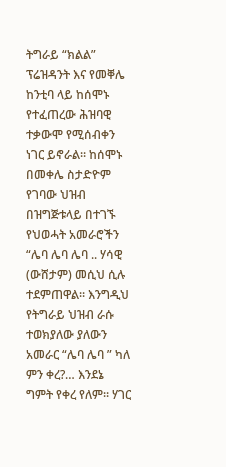ትግራይ “ክልል” ፕሬዝዳንት እና የመቐሌ ከንቲባ ላይ ከሰሞኑ የተፈጠረው ሕዝባዊ ተቃውሞ የሚሰብቀን ነገር ይኖራል። ከሰሞኑ በመቀሌ ስታድዮም የገባው ህዝብ በዝግጅቱላይ በተገኙ የህወሓት አመራሮችን “ሌባ ሌባ ሌባ .. ሃሳዊ (ውሸታም) መሲህ ሲሉ ተደምጠዋል። እንግዲህ የትግራይ ህዝብ ራሱ ተወክያለው ያለውን አመራር “ሌባ ሌባ ” ካለ ምን ቀረ?… እንደኔ ግምት የቀረ የለም። ሃገር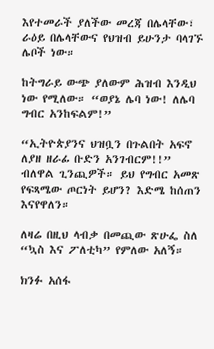እየተመራች ያለችው መረጃ በሌላቸው፣ ራዕይ በሌላቸውና የህዝብ ይሁንታ ባላገኙ ሌቦች ነው።

ከትግራይ ውጭ ያለውም ሕዝብ እንዲህ ነው የሚለው። “ወያኔ ሌባ ነው! ለሌባ ግብር አንከፍልም!”

“ኢትዮጵያንና ህዝቧን በጉልበት አፍኖ ለያዘ ዘራፊ ቡድን አንገብርም!!” ብለዋል ጊንጪዎች። ይህ የግብር አመጽ የፍጻሜው ጦርነት ይሆን? እድሜ ከሰጠን እናየዋለን።

ለዛሬ በዚህ ላብቃ በመጪው ጽሁፌ ስለ “ኳስ እና ፖለቲካ” የምለው አለኝ።

ክንፉ አሰፋ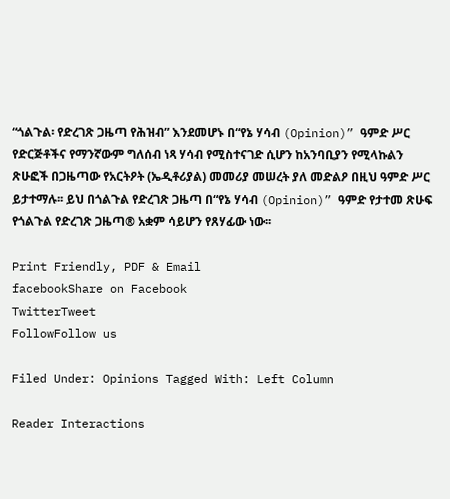“ጎልጉል፡ የድረገጽ ጋዜጣ የሕዝብ” እንደመሆኑ በ“የኔ ሃሳብ (Opinion)” ዓምድ ሥር የድርጅቶችና የማንኛውም ግለሰብ ነጻ ሃሳብ የሚስተናገድ ሲሆን ከአንባቢያን የሚላኩልን ጽሁፎች በጋዜጣው የአርትዖት (ኤዲቶሪያል) መመሪያ መሠረት ያለ መድልዖ በዚህ ዓምድ ሥር ይታተማሉ፡፡ ይህ በጎልጉል የድረገጽ ጋዜጣ በ“የኔ ሃሳብ (Opinion)” ዓምድ የታተመ ጽሁፍ የጎልጉል የድረገጽ ጋዜጣ® አቋም ሳይሆን የጸሃፊው ነው፡፡

Print Friendly, PDF & Email
facebookShare on Facebook
TwitterTweet
FollowFollow us

Filed Under: Opinions Tagged With: Left Column

Reader Interactions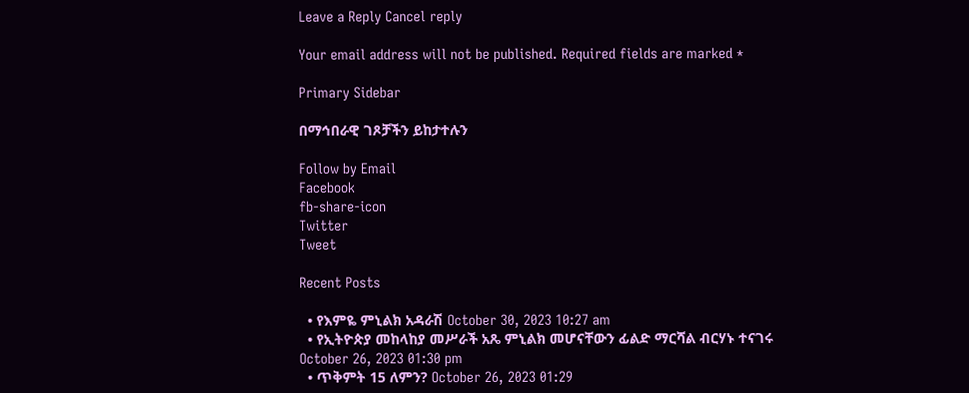Leave a Reply Cancel reply

Your email address will not be published. Required fields are marked *

Primary Sidebar

በማኅበራዊ ገጾቻችን ይከታተሉን

Follow by Email
Facebook
fb-share-icon
Twitter
Tweet

Recent Posts

  • የእምዬ ምኒልክ አዳራሽ October 30, 2023 10:27 am
  • የኢትዮጵያ መከላከያ መሥራች አጼ ምኒልክ መሆናቸውን ፊልድ ማርሻል ብርሃኑ ተናገሩ October 26, 2023 01:30 pm
  • ጥቅምት 15 ለምን? October 26, 2023 01:29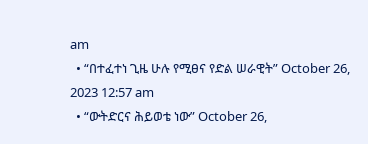am
  • “በተፈተነ ጊዜ ሁሉ የሚፀና የድል ሠራዊት” October 26, 2023 12:57 am
  • “ውትድርና ሕይወቴ ነው” October 26,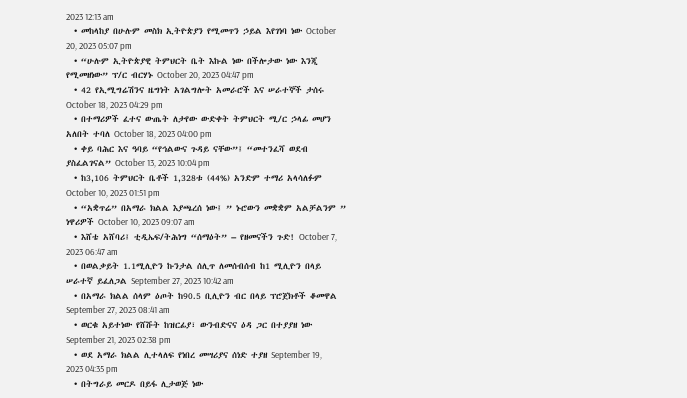2023 12:13 am
  • መከላከያ በሁሉም መስክ ኢትዮጵያን የሚመጥን ኃይል እየገነባ ነው October 20, 2023 05:07 pm
  • “ሁሉም ኢትዮጵያዊ ትምህርት ቤት እኩል ነው በችሎታው ነው እንጂ የሚመዘነው” ፕ/ር ብርሃኑ October 20, 2023 04:47 pm
  • 42 የኢሚግሬሽንና ዜግነት አገልግሎት አመራሮች እና ሠራተኞች ታሰሩ October 18, 2023 04:29 pm
  • በተማሪዎች ፈተና ውጤት ለታየው ውድቀት ትምህርት ሚ/ር ኃላፊ መሆን አለበት ተባለ October 18, 2023 04:00 pm
  • ቀይ ባሕር እና ዓባይ “የኅልውና ጉዳይ ናቸው”፤ “መተንፈሻ ወደብ ያስፈልገናል” October 13, 2023 10:04 pm
  • ከ3,106 ትምህርት ቤቶች 1,328ቱ (44%) አንድም ተማሪ አላሳለፉም October 10, 2023 01:51 pm
  • “አቋጥሬ” በአማራ ክልል እያጫረሰ ነው፤ ” ኑሮውን መቋቋም አልቻልንም ” ነዋሪዎች October 10, 2023 09:07 am
  • እሸቴ አሸባሪ፤ ቲዲኤፍ/ትሕነግ “ሰማዕት” – የዘመናችን ጉድ! October 7, 2023 06:47 am
  • በወልቃይት 1.1ሚሊዮን ኩንታል ሰሊጥ ለመሰብሰብ ከ1 ሚሊዮን በላይ ሠራተኛ ይፈለጋል September 27, 2023 10:42 am
  • በአማራ ክልል ሰላም ዕጦት ከ90.5 ቢሊዮን ብር በላይ ፕሮጀክቶች ቆመዋል September 27, 2023 08:41 am
  • ወርቁ አይተነው የሸሹት ከዝርፊያ፣ ውንብድናና ዕዳ ጋር በተያያዘ ነው September 21, 2023 02:38 pm
  • ወደ አማራ ክልል ሊተላለፍ የነበረ መሣሪያና ሰነድ ተያዘ September 19, 2023 04:35 pm
  • በትግራይ መርዶ በይፋ ሊታወጅ ነው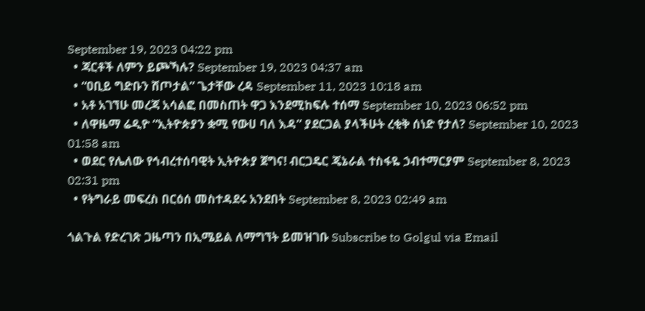September 19, 2023 04:22 pm
  • ጃርቶች ለምን ይጮኻሉ? September 19, 2023 04:37 am
  • “ዐቢይ ግድቡን ሸጦታል” ጌታቸው ረዳ September 11, 2023 10:18 am
  • አቶ አገኘሁ መረጃ አሳልፎ በመስጠት ዋጋ እንደሚከፍሉ ተሰማ September 10, 2023 06:52 pm
  • ለዋዜማ ሬዲዮ “ኢትዮጵያን ቋሚ የውሀ ባለ እዳ” ያደርጋል ያላችሁት ረቂቅ ሰነድ የታለ? September 10, 2023 01:58 am
  • ወደር የሌለው የኅብረተሰባዊት ኢትዮጵያ ጀግና! ብርጋዴር ጄኔራል ተስፋዬ ኃብተማርያም September 8, 2023 02:31 pm
  • የትግራይ መፍረስ በርዕሰ መስተዳደሩ አንደበት September 8, 2023 02:49 am

ጎልጉል የድረገጽ ጋዜጣን በኢሜይል ለማግኘት ይመዝገቡ Subscribe to Golgul via Email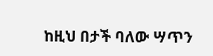ከዚህ በታች ባለው ሣጥን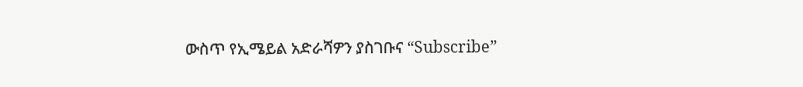ውስጥ የኢሜይል አድራሻዎን ያስገቡና “Subscribe”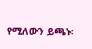የሚለውን ይጫኑ፡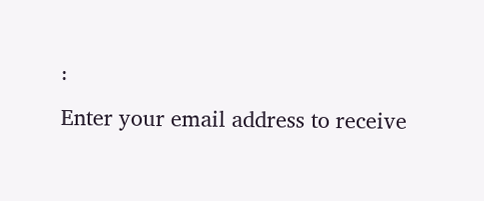፡
Enter your email address to receive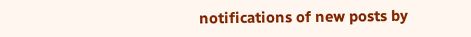notifications of new posts by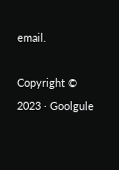email.

Copyright © 2023 · Goolgule